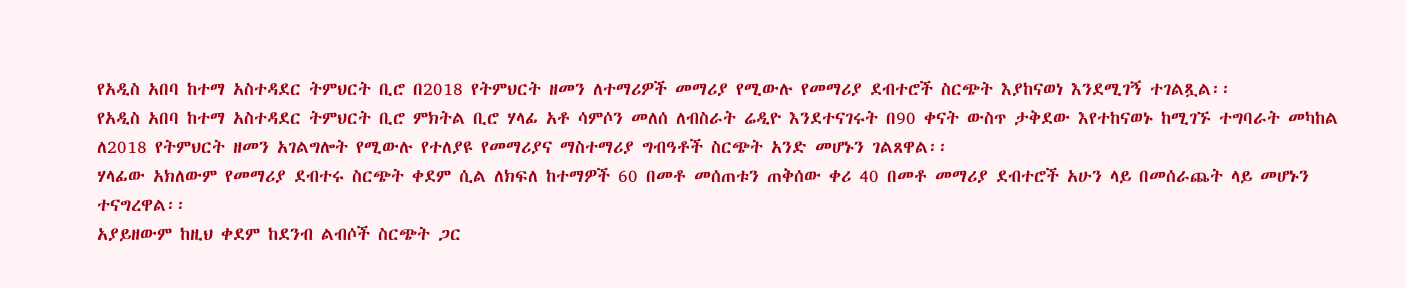የአዲስ አበባ ከተማ አስተዳደር ትምህርት ቢሮ በ2018 የትምህርት ዘመን ለተማሪዎች መማሪያ የሚውሉ የመማሪያ ደብተሮች ስርጭት እያከናወነ እንደሚገኝ ተገልጿል፡፡
የአዲስ አበባ ከተማ አስተዳደር ትምህርት ቢሮ ምክትል ቢሮ ሃላፊ አቶ ሳምሶን መለሰ ለብስራት ሬዲዮ እንደተናገሩት በ90 ቀናት ውስጥ ታቅደው እየተከናወኑ ከሚገኙ ተግባራት መካከል ለ2018 የትምህርት ዘመን አገልግሎት የሚውሉ የተለያዩ የመማሪያና ማስተማሪያ ግብዓቶች ስርጭት አንድ መሆኑን ገልጸዋል፡፡
ሃላፊው አክለውም የመማሪያ ደብተሩ ስርጭት ቀደም ሲል ለክፍለ ከተማዎች 60 በመቶ መሰጠቱን ጠቅሰው ቀሪ 40 በመቶ መማሪያ ደብተሮች አሁን ላይ በመሰራጨት ላይ መሆኑን ተናግረዋል፡፡
አያይዘውም ከዚህ ቀደም ከደንብ ልብሶች ስርጭት ጋር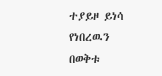ተያይዞ ይነሳ የነበረዉን በወቅቱ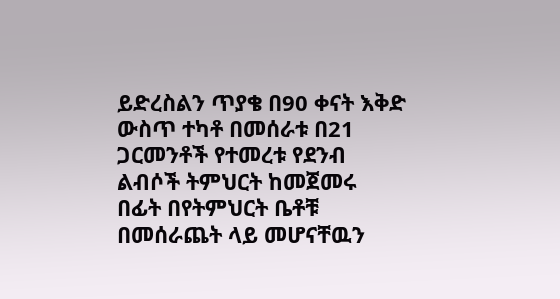ይድረስልን ጥያቄ በ90 ቀናት እቅድ ውስጥ ተካቶ በመሰራቱ በ21 ጋርመንቶች የተመረቱ የደንብ ልብሶች ትምህርት ከመጀመሩ በፊት በየትምህርት ቤቶቹ በመሰራጨት ላይ መሆናቸዉን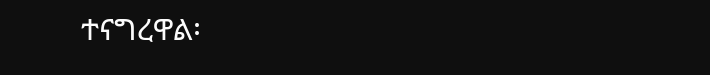ተናግረዋል፡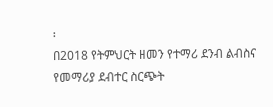፡
በ2018 የትምህርት ዘመን የተማሪ ደንብ ልብስና የመማሪያ ደብተር ስርጭት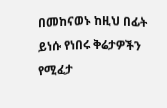በመከናወኑ ከዚህ በፊት ይነሱ የነበሩ ቅሬታዎችን የሚፈታ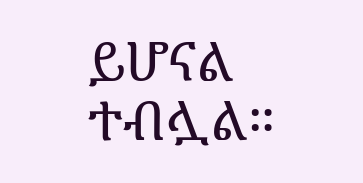ይሆናል ተብሏል።